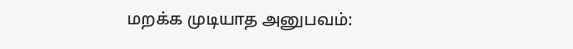மறக்க முடியாத அனுபவம்: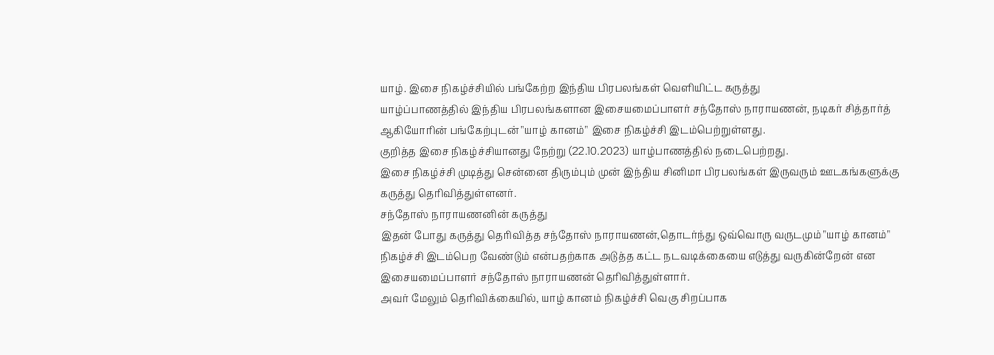யாழ். இசை நிகழ்ச்சியில் பங்கேற்ற இந்திய பிரபலங்கள் வெளியிட்ட கருத்து
யாழ்ப்பாணத்தில் இந்திய பிரபலங்களான இசையமைப்பாளர் சந்தோஸ் நாராயணன், நடிகர் சித்தார்த் ஆகியோரின் பங்கேற்புடன் "யாழ் கானம்" இசை நிகழ்ச்சி இடம்பெற்றுள்ளது.
குறித்த இசை நிகழ்ச்சியானது நேற்று (22.10.2023) யாழ்பாணத்தில் நடைபெற்றது.
இசை நிகழ்ச்சி முடித்து சென்னை திரும்பும் முன் இந்திய சினிமா பிரபலங்கள் இருவரும் ஊடகங்களுக்கு கருத்து தெரிவித்துள்ளனர்.
சந்தோஸ் நாராயணனின் கருத்து
இதன் போது கருத்து தெரிவித்த சந்தோஸ் நாராயணன்,தொடர்ந்து ஒவ்வொரு வருடமும் "யாழ் கானம்" நிகழ்ச்சி இடம்பெற வேண்டும் என்பதற்காக அடுத்த கட்ட நடவடிக்கையை எடுத்து வருகின்றேன் என இசையமைப்பாளர் சந்தோஸ் நாராயணன் தெரிவித்துள்ளார்.
அவர் மேலும் தெரிவிக்கையில், யாழ் கானம் நிகழ்ச்சி வெகு சிறப்பாக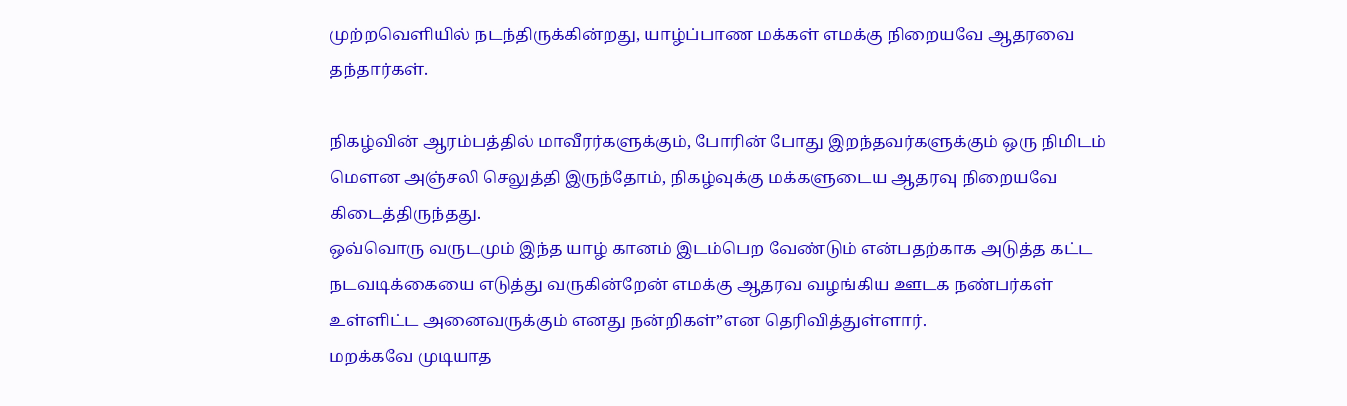முற்றவெளியில் நடந்திருக்கின்றது, யாழ்ப்பாண மக்கள் எமக்கு நிறையவே ஆதரவை தந்தார்கள்.

நிகழ்வின் ஆரம்பத்தில் மாவீரர்களுக்கும், போரின் போது இறந்தவர்களுக்கும் ஒரு நிமிடம் மௌன அஞ்சலி செலுத்தி இருந்தோம், நிகழ்வுக்கு மக்களுடைய ஆதரவு நிறையவே கிடைத்திருந்தது.
ஒவ்வொரு வருடமும் இந்த யாழ் கானம் இடம்பெற வேண்டும் என்பதற்காக அடுத்த கட்ட நடவடிக்கையை எடுத்து வருகின்றேன் எமக்கு ஆதரவ வழங்கிய ஊடக நண்பர்கள் உள்ளிட்ட அனைவருக்கும் எனது நன்றிகள்”என தெரிவித்துள்ளார்.
மறக்கவே முடியாத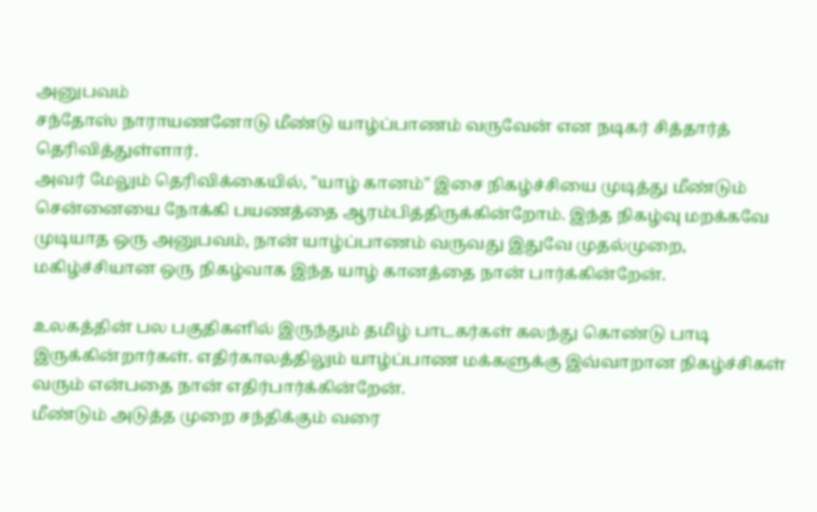அனுபவம்
சந்தோஸ் நாராயணனோடு மீண்டு யாழ்ப்பாணம் வருவேன் என நடிகர் சித்தார்த் தெரிவித்துள்ளார்.
அவர் மேலும் தெரிவிக்கையில், "யாழ் கானம்" இசை நிகழ்ச்சியை முடித்து மீண்டும் சென்னையை நோக்கி பயணத்தை ஆரம்பித்திருக்கின்றோம். இந்த நிகழ்வு மறக்கவே முடியாத ஒரு அனுபவம், நான் யாழ்ப்பாணம் வருவது இதுவே முதல்முறை, மகிழ்ச்சியான ஒரு நிகழ்வாக இந்த யாழ் கானத்தை நான் பார்க்கின்றேன்.

உலகத்தின் பல பகுதிகளில் இருந்தும் தமிழ் பாடகர்கள் கலந்து கொண்டு பாடி இருக்கின்றார்கள். எதிர்காலத்திலும் யாழ்ப்பாண மக்களுக்கு இவ்வாறான நிகழ்ச்சிகள் வரும் என்பதை நான் எதிர்பார்க்கின்றேன்.
மீண்டும் அடுத்த முறை சந்திக்கும் வரை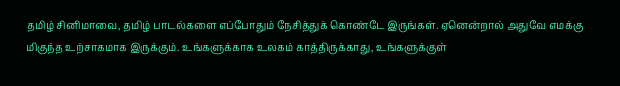தமிழ் சினிமாவை, தமிழ் பாடல்களை எப்போதும் நேசித்துக் கொண்டே இருங்கள். ஏனென்றால் அதுவே எமக்கு மிகுந்த உற்சாகமாக இருக்கும். உங்களுக்காக உலகம் காத்திருக்காது, உங்களுக்குள்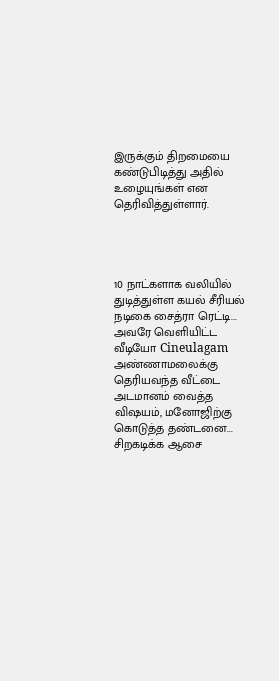இருக்கும் திறமையை கண்டுபிடித்து அதில் உழையுங்கள் என தெரிவித்துள்ளார்.




10 நாட்களாக வலியில் துடித்துள்ள கயல் சீரியல் நடிகை சைத்ரா ரெட்டி... அவரே வெளியிட்ட வீடியோ Cineulagam
அண்ணாமலைக்கு தெரியவந்த வீட்டை அடமானம் வைத்த விஷயம், மனோஜிற்கு கொடுத்த தண்டனை... சிறகடிக்க ஆசை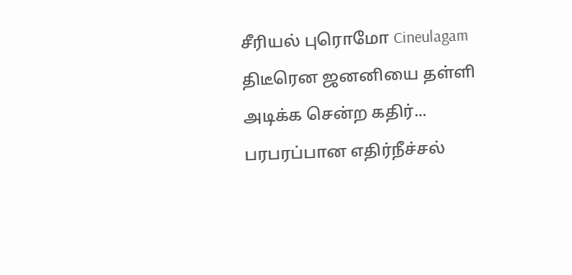சீரியல் புரொமோ Cineulagam
திடீரென ஜனனியை தள்ளி அடிக்க சென்ற கதிர்... பரபரப்பான எதிர்நீச்சல்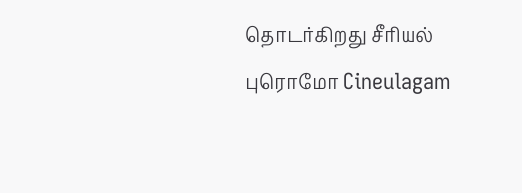தொடர்கிறது சீரியல் புரொமோ Cineulagam